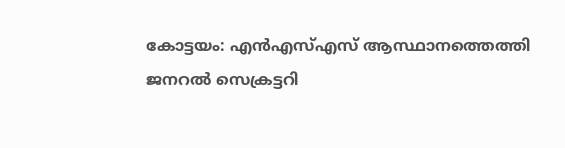കോട്ടയം: എൻഎസ്എസ് ആസ്ഥാനത്തെത്തി ജനറൽ സെക്രട്ടറി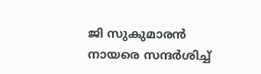ജി സുകുമാരൻ നായരെ സന്ദർശിച്ച്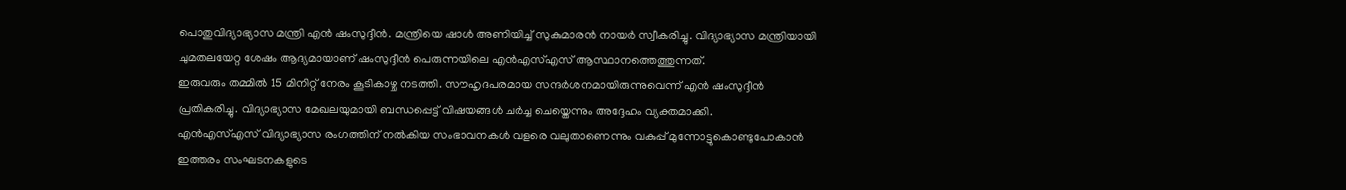പൊതുവിദ്യാഭ്യാസ മന്ത്രി എൻ ഷംസുദ്ദീൻ. മന്ത്രിയെ ഷാൾ അണിയിച്ച് സുകുമാരൻ നായർ സ്വീകരിച്ചു. വിദ്യാഭ്യാസ മന്ത്രിയായി ചുമതലയേറ്റ ശേഷം ആദ്യമായാണ് ഷംസുദ്ദീൻ പെരുന്നയിലെ എൻഎസ്എസ് ആസ്ഥാനത്തെത്തുന്നത്.
ഇരുവരും തമ്മിൽ 15 മിനിറ്റ് നേരം കൂടികാഴ്ച നടത്തി. സൗഹൃദപരമായ സന്ദർശനമായിരുന്നുവെന്ന് എൻ ഷംസുദ്ദീൻ പ്രതികരിച്ചു. വിദ്യാഭ്യാസ മേഖലയുമായി ബന്ധപ്പെട്ട് വിഷയങ്ങൾ ചർച്ച ചെയ്തെന്നും അദ്ദേഹം വ്യക്തമാക്കി.
എൻഎസ്എസ് വിദ്യാഭ്യാസ രംഗത്തിന് നൽകിയ സംഭാവനകൾ വളരെ വലുതാണെന്നും വകുപ്പ് മുന്നോട്ടുകൊണ്ടുപോകാൻ ഇത്തരം സംഘടനകളുടെ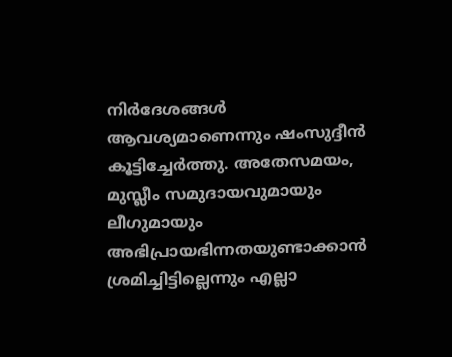നിർദേശങ്ങൾ ആവശ്യമാണെന്നും ഷംസുദ്ദീൻ കൂട്ടിച്ചേർത്തു. അതേസമയം, മുസ്ലീം സമുദായവുമായും ലീഗുമായും അഭിപ്രായഭിന്നതയുണ്ടാക്കാൻ ശ്രമിച്ചിട്ടില്ലെന്നും എല്ലാ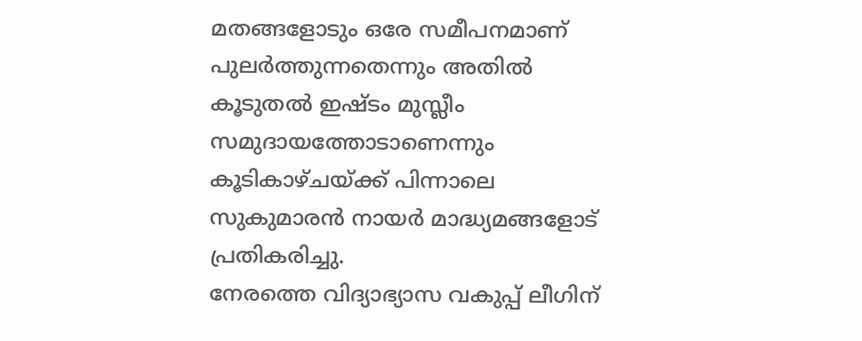മതങ്ങളോടും ഒരേ സമീപനമാണ് പുലർത്തുന്നതെന്നും അതിൽ കൂടുതൽ ഇഷ്ടം മുസ്ലീം സമുദായത്തോടാണെന്നും കൂടികാഴ്ചയ്ക്ക് പിന്നാലെ സുകുമാരൻ നായർ മാദ്ധ്യമങ്ങളോട് പ്രതികരിച്ചു.
നേരത്തെ വിദ്യാഭ്യാസ വകുപ്പ് ലീഗിന്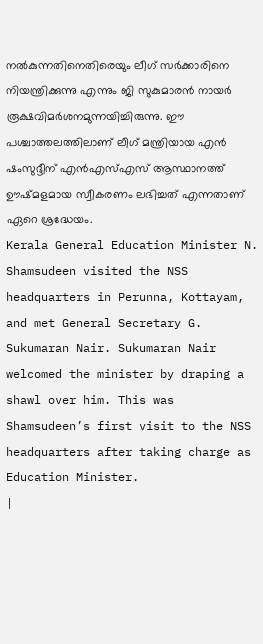നൽകുന്നതിനെതിരെയും ലീഗ് സർക്കാരിനെ നിയന്ത്രിക്കുന്നു എന്നും ജി സുകുമാരൻ നായർ രൂക്ഷവിമർശനമുന്നയിച്ചിരുന്നു. ഈ പശ്ചാത്തലത്തിലാണ് ലീഗ് മന്ത്രിയായ എൻ ഷംസുദ്ദീന് എൻഎസ്എസ് ആസ്ഥാനത്ത് ഊഷ്മളമായ സ്വീകരണം ലഭിച്ചത് എന്നതാണ് ഏറെ ശ്രദ്ധേയം.
Kerala General Education Minister N. Shamsudeen visited the NSS headquarters in Perunna, Kottayam, and met General Secretary G. Sukumaran Nair. Sukumaran Nair welcomed the minister by draping a shawl over him. This was Shamsudeen’s first visit to the NSS headquarters after taking charge as Education Minister.
|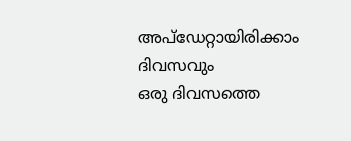അപ്ഡേറ്റായിരിക്കാം ദിവസവും
ഒരു ദിവസത്തെ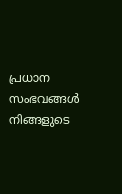പ്രധാന സംഭവങ്ങൾ നിങ്ങളുടെ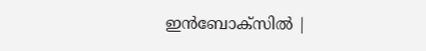ഇൻബോക്സിൽ |